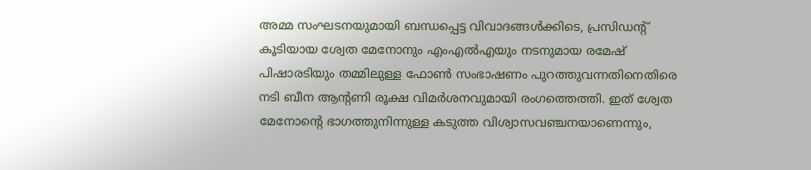അമ്മ സംഘടനയുമായി ബന്ധപ്പെട്ട വിവാദങ്ങൾക്കിടെ, പ്രസിഡന്റ് കൂടിയായ ശ്വേത മേനോനും എംഎൽഎയും നടനുമായ രമേഷ് പിഷാരടിയും തമ്മിലുള്ള ഫോൺ സംഭാഷണം പുറത്തുവന്നതിനെതിരെ നടി ബീന ആന്റണി രൂക്ഷ വിമർശനവുമായി രംഗത്തെത്തി. ഇത് ശ്വേത മേനോന്റെ ഭാഗത്തുനിന്നുള്ള കടുത്ത വിശ്വാസവഞ്ചനയാണെന്നും,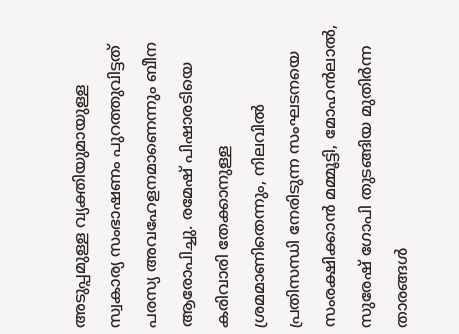അടുപ്പമുള്ള വ്യക്തിയുമായുള്ള സ്വകാര്യ സംഭാഷണം പുറത്തുവിട്ടത് പരസ്യ അവഹേളനമാണെന്നും ബീന ആരോപിച്ചു. രമേഷ് പിഷാരടിയെ കരിവാരി തേക്കാനുള്ള ശ്രമമാണിതെന്നും, നിലവിൽ പ്രതിസന്ധി നേരിടുന്ന സംഘടനയെ സംരക്ഷിക്കാൻ മമ്മൂട്ടി, മോഹൻലാൽ, സുരേഷ് ഗോപി തുടങ്ങിയ മുതിർന്ന താരങ്ങൾ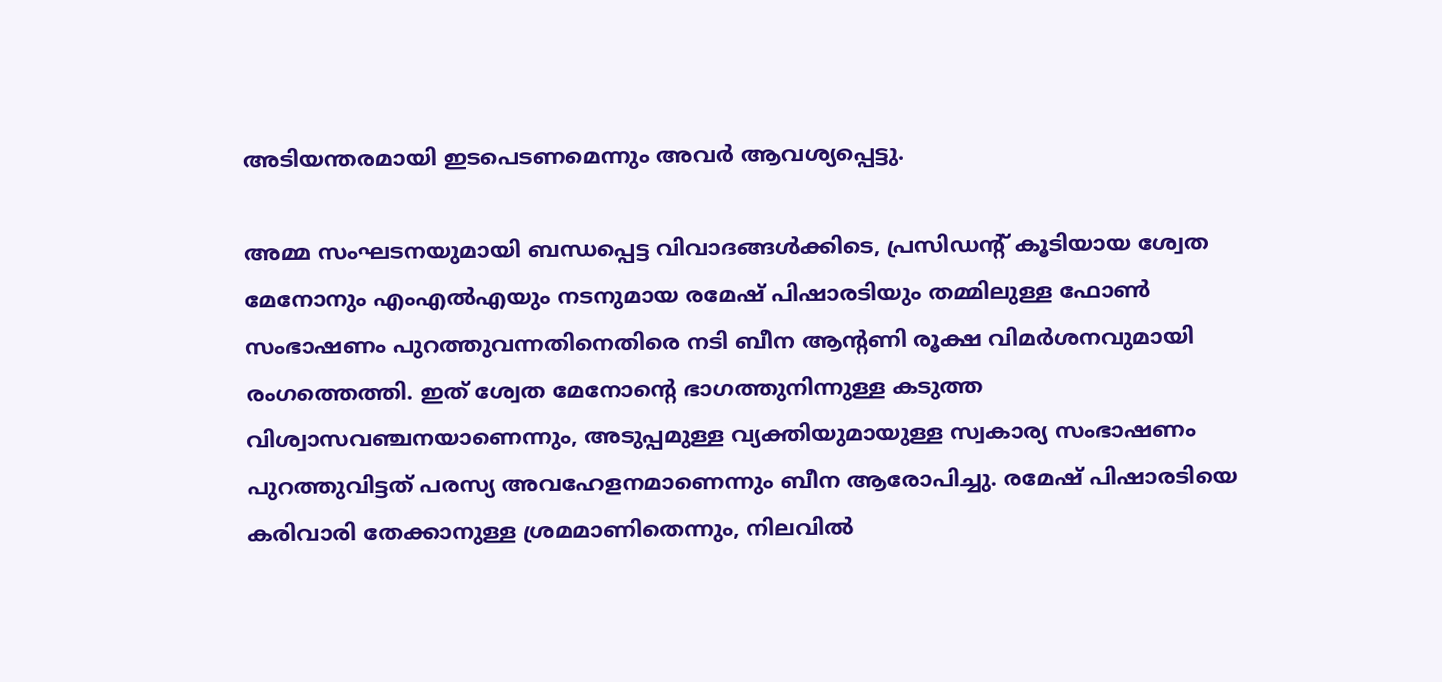അടിയന്തരമായി ഇടപെടണമെന്നും അവർ ആവശ്യപ്പെട്ടു.

അമ്മ സംഘടനയുമായി ബന്ധപ്പെട്ട വിവാദങ്ങൾക്കിടെ, പ്രസിഡന്റ് കൂടിയായ ശ്വേത മേനോനും എംഎൽഎയും നടനുമായ രമേഷ് പിഷാരടിയും തമ്മിലുള്ള ഫോൺ സംഭാഷണം പുറത്തുവന്നതിനെതിരെ നടി ബീന ആന്റണി രൂക്ഷ വിമർശനവുമായി രംഗത്തെത്തി. ഇത് ശ്വേത മേനോന്റെ ഭാഗത്തുനിന്നുള്ള കടുത്ത വിശ്വാസവഞ്ചനയാണെന്നും, അടുപ്പമുള്ള വ്യക്തിയുമായുള്ള സ്വകാര്യ സംഭാഷണം പുറത്തുവിട്ടത് പരസ്യ അവഹേളനമാണെന്നും ബീന ആരോപിച്ചു. രമേഷ് പിഷാരടിയെ കരിവാരി തേക്കാനുള്ള ശ്രമമാണിതെന്നും, നിലവിൽ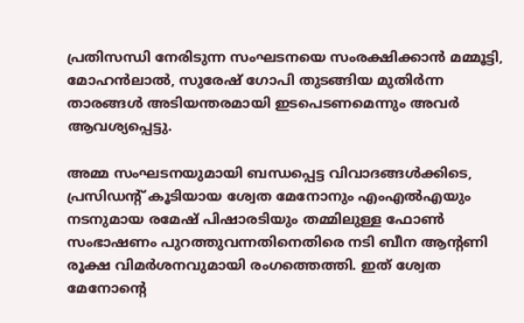പ്രതിസന്ധി നേരിടുന്ന സംഘടനയെ സംരക്ഷിക്കാൻ മമ്മൂട്ടി, മോഹൻലാൽ, സുരേഷ് ഗോപി തുടങ്ങിയ മുതിർന്ന താരങ്ങൾ അടിയന്തരമായി ഇടപെടണമെന്നും അവർ ആവശ്യപ്പെട്ടു.

അമ്മ സംഘടനയുമായി ബന്ധപ്പെട്ട വിവാദങ്ങൾക്കിടെ, പ്രസിഡന്റ് കൂടിയായ ശ്വേത മേനോനും എംഎൽഎയും നടനുമായ രമേഷ് പിഷാരടിയും തമ്മിലുള്ള ഫോൺ സംഭാഷണം പുറത്തുവന്നതിനെതിരെ നടി ബീന ആന്റണി രൂക്ഷ വിമർശനവുമായി രംഗത്തെത്തി. ഇത് ശ്വേത മേനോന്റെ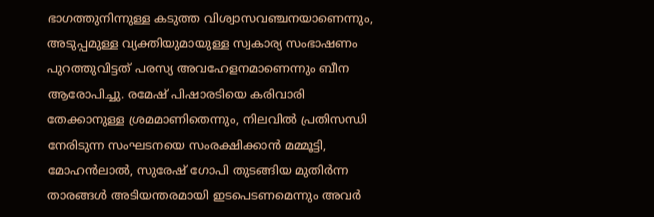ഭാഗത്തുനിന്നുള്ള കടുത്ത വിശ്വാസവഞ്ചനയാണെന്നും, അടുപ്പമുള്ള വ്യക്തിയുമായുള്ള സ്വകാര്യ സംഭാഷണം പുറത്തുവിട്ടത് പരസ്യ അവഹേളനമാണെന്നും ബീന ആരോപിച്ചു. രമേഷ് പിഷാരടിയെ കരിവാരി തേക്കാനുള്ള ശ്രമമാണിതെന്നും, നിലവിൽ പ്രതിസന്ധി നേരിടുന്ന സംഘടനയെ സംരക്ഷിക്കാൻ മമ്മൂട്ടി, മോഹൻലാൽ, സുരേഷ് ഗോപി തുടങ്ങിയ മുതിർന്ന താരങ്ങൾ അടിയന്തരമായി ഇടപെടണമെന്നും അവർ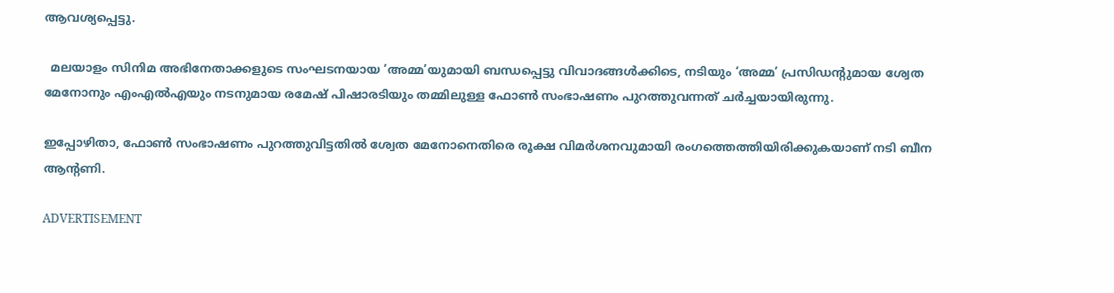ആവശ്യപ്പെട്ടു.

  മലയാളം സിനിമ അഭിനേതാക്കളുടെ സംഘടനയായ ‘അമ്മ’യുമായി ബന്ധപ്പെട്ടു വിവാദങ്ങൾക്കിടെ, നടിയും ‘അമ്മ’ പ്രസിഡന്റുമായ ശ്വേത മേനോനും എംഎൽഎയും നടനുമായ രമേഷ് പിഷാരടിയും തമ്മിലുള്ള ഫോൺ സംഭാഷണം പുറത്തുവന്നത് ചർച്ചയായിരുന്നു.

ഇപ്പോഴിതാ, ഫോൺ സംഭാഷണം പുറത്തുവിട്ടതില്‍ ശ്വേത മേനോനെതിരെ രൂക്ഷ വിമ‍ർശനവുമായി രംഗത്തെത്തിയിരിക്കുകയാണ് നടി ബീന ആന്റണി.

ADVERTISEMENT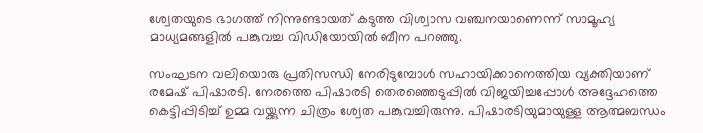ശ്വേതയുടെ ഭാഗത്ത് നിന്നുണ്ടായത് കടുത്ത വിശ്വാസ വ‌‌‌ഞ്ചനയാണെന്ന് സാമൂഹ്യ മാധ്യമങ്ങളിൽ പങ്കുവച്ച വിഡിയോയിൽ ബീന പറഞ്ഞു.

സംഘടന വലിയൊരു പ്രതിസന്ധി നേരിടുമ്പോൾ സഹായിക്കാനെത്തിയ വ്യക്തിയാണ് രമേഷ് പിഷാരടി. നേരത്തെ പിഷാരടി തെരഞ്ഞെടുപ്പിൽ വിജയിച്ചപ്പോൾ അദ്ദേഹത്തെ കെട്ടിപ്പിടിച്ച് ഉമ്മ വയ്ക്കുന്ന ചിത്രം ശ്വേത പങ്കുവച്ചിരുന്നു. പിഷാരടിയുമായുള്ള ആത്മബന്ധം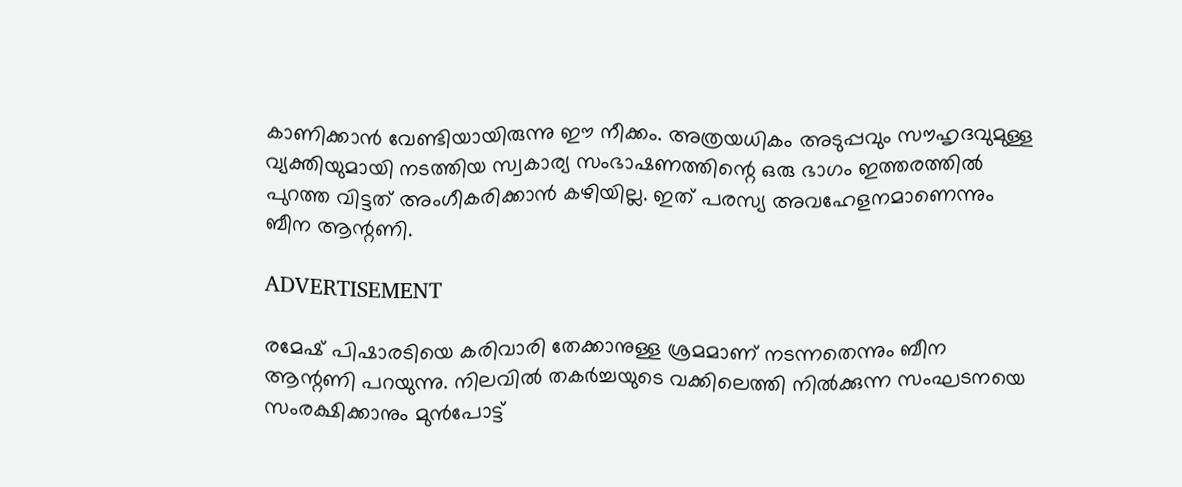കാണിക്കാൻ വേണ്ടിയായിരുന്നു ഈ നീക്കം. അത്രയധികം അടുപ്പവും സൗഹൃദവുമുള്ള വ്യക്തിയുമായി നടത്തിയ സ്വകാര്യ സംഭാഷണത്തിന്റെ ഒരു ഭാഗം ഇത്തരത്തിൽ പുറത്ത വിട്ടത് അംഗീകരിക്കാൻ കഴിയില്ല. ഇത് പരസ്യ അവഹേളനമാണെന്നും ബീന ആന്റണി.

ADVERTISEMENT

രമേഷ് പിഷാരടിയെ കരിവാരി തേക്കാനുള്ള ശ്രമമാണ് നടന്നതെന്നും ബീന ആന്റണി പറയുന്നു. നിലവിൽ തകർച്ചയുടെ വക്കിലെത്തി നിൽക്കുന്ന സംഘടനയെ സംരക്ഷിക്കാനും മുൻപോട്ട്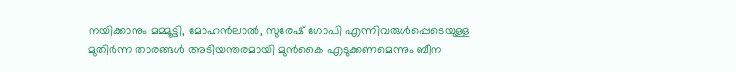നയിക്കാനും മമ്മൂട്ടി, മോഹൻലാൽ, സുരേഷ് ഗോപി എന്നിവരുൾപ്പെടെയുള്ള മുതിർന്ന താരങ്ങൾ അടിയന്തരമായി മുൻകൈ എടുക്കണമെന്നും ബീന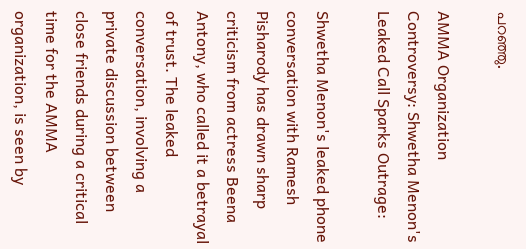പറഞ്ഞു.

AMMA Organization Controversy: Shwetha Menon's Leaked Call Sparks Outrage:

Shwetha Menon's leaked phone conversation with Ramesh Pisharody has drawn sharp criticism from actress Beena Antony, who called it a betrayal of trust. The leaked conversation, involving a private discussion between close friends during a critical time for the AMMA organization, is seen by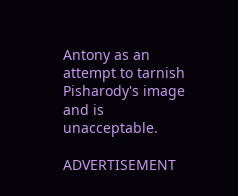Antony as an attempt to tarnish Pisharody's image and is unacceptable.

ADVERTISEMENT